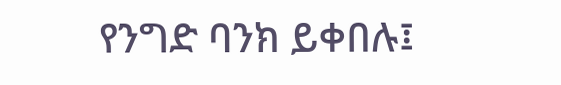የንግድ ባንክ ይቀበሉ፤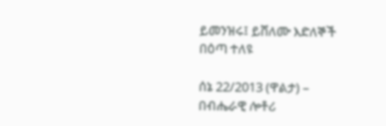ይመንዝሩ፤ ይሸለሙ እድለኞች በዕጣ ተለዩ

ሰኔ 22/2013 (ዋልታ) – በብሔራዊ ሎቶሪ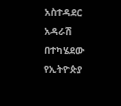አስተዳደር አዳራሽ በተካሄደው የኢትዮጵያ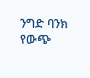ንግድ ባንክ የውጭ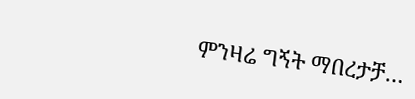ምንዛሬ ግኝት ማበረታቻ…